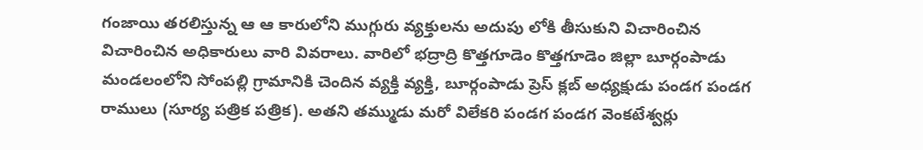గంజాయి తరలిస్తున్న ఆ ఆ కారులోని ముగ్గురు వ్యక్తులను అదుపు లోకి తీసుకుని విచారించిన విచారించిన అధికారులు వారి వివరాలు. వారిలో భద్రాద్రి కొత్తగూడెం కొత్తగూడెం జిల్లా బూర్గంపాడు మండలంలోని సోంపల్లి గ్రామానికి చెందిన వ్యక్తి వ్యక్తి, బూర్గంపాడు ప్రెస్ క్లబ్ అధ్యక్షుడు పండగ పండగ రాములు (సూర్య పత్రిక పత్రిక). అతని తమ్ముడు మరో విలేకరి పండగ పండగ వెంకటేశ్వర్లు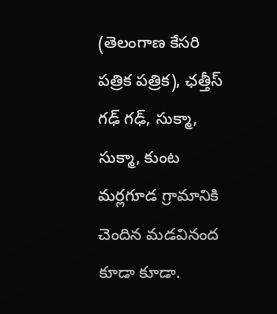(తెలంగాణ కేసరి పత్రిక పత్రిక), ఛత్తీస్ గఢ్ గఢ్, సుక్మా, సుక్మా, కుంట మర్లగూడ గ్రామానికి చెందిన మడవినంద కూడా కూడా.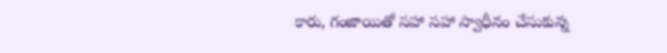కారు, గంజాయితో సహా సహా స్వాధీనం చేసుకున్న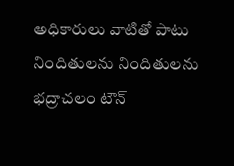అధికారులు వాటితో పాటు నిందితులను నిందితులను భద్రాచలం టౌన్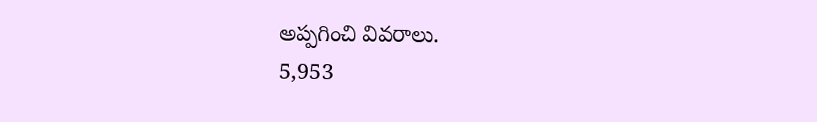అప్పగించి వివరాలు.
5,953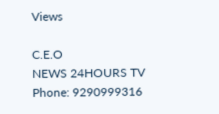Views

C.E.O
NEWS 24HOURS TV
Phone: 9290999316